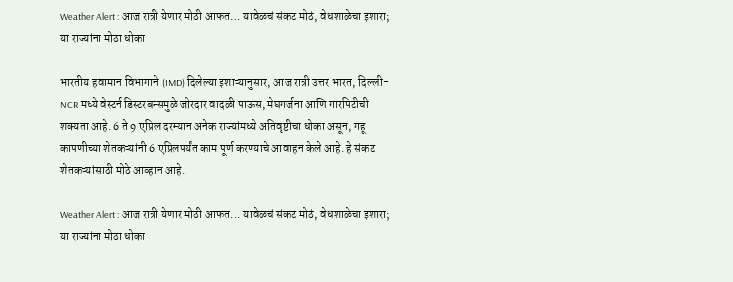Weather Alert : आज रात्री येणार मोठी आफत… यावेळचं संकट मोठं, वेधशाळेचा इशारा; या राज्यांना मोठा धोका

भारतीय हवामान विभागाने (IMD) दिलेल्या इशाऱ्यानुसार, आज रात्री उत्तर भारत, दिल्ली-NCR मध्ये वेस्टर्न डिस्टरबन्समुळे जोरदार वादळी पाऊस, मेघगर्जना आणि गारपिटीची शक्यता आहे. 6 ते 9 एप्रिल दरम्यान अनेक राज्यांमध्ये अतिवृष्टीचा धोका असून, गहू कापणीच्या शेतकऱ्यांनी 6 एप्रिलपर्यंत काम पूर्ण करण्याचे आवाहन केले आहे. हे संकट शेतकऱ्यांसाठी मोठे आव्हान आहे.

Weather Alert : आज रात्री येणार मोठी आफत... यावेळचं संकट मोठं, वेधशाळेचा इशारा; या राज्यांना मोठा धोका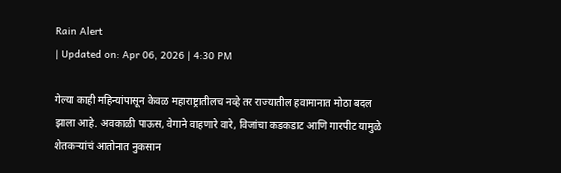Rain Alert
| Updated on: Apr 06, 2026 | 4:30 PM

गेल्या काही महिन्यांपासून केवळ महाराष्ट्रातीलच नव्हे तर राज्यातील हवामानात मोठा बदल झाला आहे. अवकाळी पाऊस, वेगाने वाहणारे वारे, विजांचा कडकडाट आणि गारपीट यामुळे शेतकऱ्यांचं आतोनात नुकसान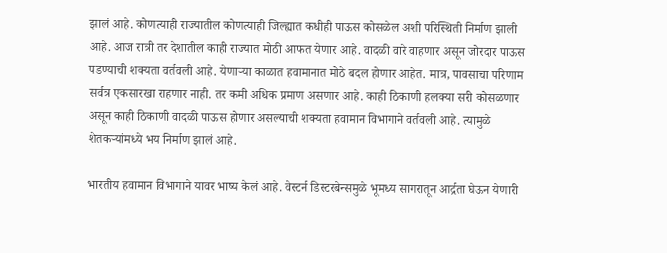झालं आहे. कोणत्याही राज्यातील कोणत्याही जिल्ह्यात कधीही पाऊस कोसळेल अशी परिस्थिती निर्माण झाली आहे. आज रात्री तर देशातील काही राज्यात मोठी आफत येणार आहे. वादळी वारे वाहणार असून जोरदार पाऊस पडण्याची शक्यता वर्तवली आहे. येणाऱ्या काळात हवामानात मोठे बदल होणार आहेत. मात्र, पावसाचा परिणाम सर्वत्र एकसारखा राहणार नाही. तर कमी अधिक प्रमाण असणार आहे. काही ठिकाणी हलक्या सरी कोसळणार असून काही ठिकाणी वादळी पाऊस होणार असल्याची शक्यता हवामान विभागाने वर्तवली आहे. त्यामुळे शेतकऱ्यांमध्ये भय निर्माण झालं आहे.

भारतीय हवामान विभागाने यावर भाष्य केलं आहे. वेस्टर्न डिस्टरबेन्समुळे भूमध्य सागरातून आर्द्रता घेऊन येणारी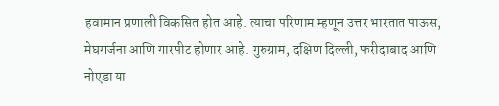हवामान प्रणाली विकसित होत आहे. त्याचा परिणाम म्हणून उत्तर भारतात पाऊस, मेघगर्जना आणि गारपीट होणार आहे. गुरुग्राम, दक्षिण दिल्ली, फरीदाबाद आणि नोएडा या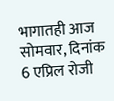भागातही आज सोमवार, दिनांक 6 एप्रिल रोजी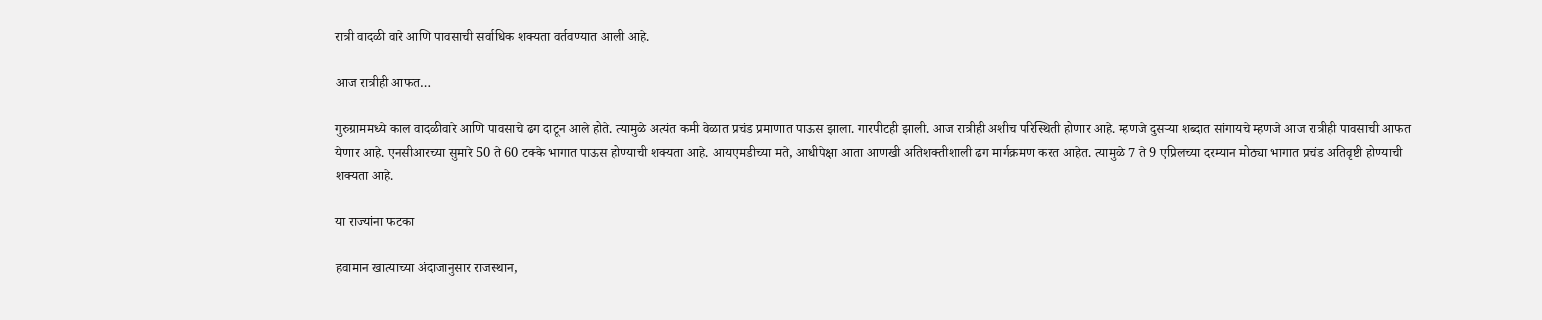रात्री वादळी वारे आणि पावसाची सर्वाधिक शक्यता वर्तवण्यात आली आहे.

आज रात्रीही आफत…

गुरुग्राममध्ये काल वादळीवारे आणि पावसाचे ढग दाटून आले होते. त्यामुळे अत्यंत कमी वेळात प्रचंड प्रमाणात पाऊस झाला. गारपीटही झाली. आज रात्रीही अशीच परिस्थिती होणार आहे. म्हणजे दुसऱ्या शब्दात सांगायचे म्हणजे आज रात्रीही पावसाची आफत येणार आहे. एनसीआरच्या सुमारे 50 ते 60 टक्के भागात पाऊस होण्याची शक्यता आहे. आयएमडीच्या मते, आधीपेक्षा आता आणखी अतिशक्तीशाली ढग मार्गक्रमण करत आहेत. त्यामुळे 7 ते 9 एप्रिलच्या दरम्यान मोठ्या भागात प्रचंड अतिवृष्टी होण्याची शक्यता आहे.

या राज्यांना फटका

हवामान खात्याच्या अंदाजानुसार राजस्थान,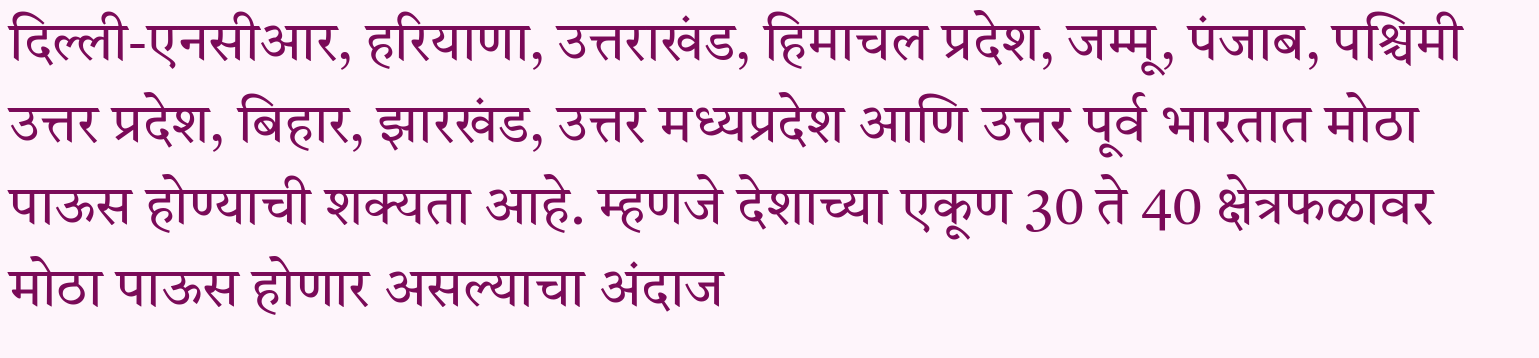दिल्ली-एनसीआर, हरियाणा, उत्तराखंड, हिमाचल प्रदेश, जम्मू, पंजाब, पश्चिमी उत्तर प्रदेश, बिहार, झारखंड, उत्तर मध्यप्रदेश आणि उत्तर पूर्व भारतात मोठा पाऊस होण्याची शक्यता आहे. म्हणजे देशाच्या एकूण 30 ते 40 क्षेत्रफळावर मोठा पाऊस होणार असल्याचा अंदाज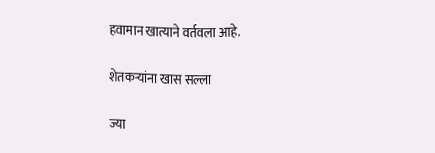हवामान खात्याने वर्तवला आहे.

शेतकऱ्यांना खास सल्ला

ज्या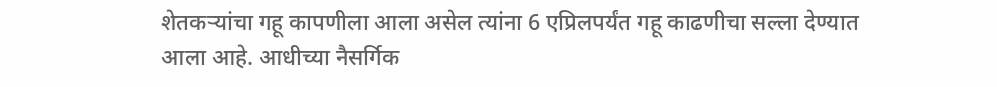शेतकऱ्यांचा गहू कापणीला आला असेल त्यांना 6 एप्रिलपर्यंत गहू काढणीचा सल्ला देण्यात आला आहे. आधीच्या नैसर्गिक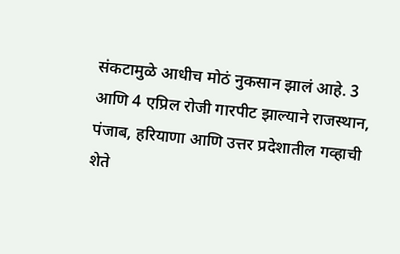संकटामुळे आधीच मोठं नुकसान झालं आहे. 3 आणि 4 एप्रिल रोजी गारपीट झाल्याने राजस्थान, पंजाब, हरियाणा आणि उत्तर प्रदेशातील गव्हाची शेते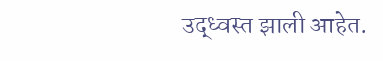उद्ध्वस्त झाली आहेत.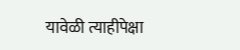यावेळी त्याहीपेक्षा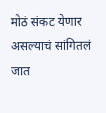मोठं संकट येणार असल्याचं सांगितलं जात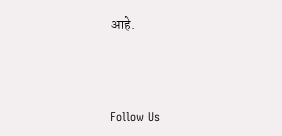आहे.



Follow Us